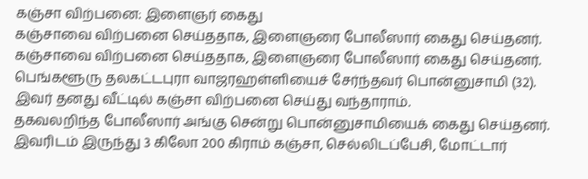கஞ்சா விற்பனை: இளைஞர் கைது
கஞ்சாவை விற்பனை செய்ததாக, இளைஞரை போலீஸார் கைது செய்தனர்.
கஞ்சாவை விற்பனை செய்ததாக, இளைஞரை போலீஸார் கைது செய்தனர்.
பெங்களூரு தலகட்டபுரா வாஜரஹள்ளியைச் சேர்ந்தவர் பொன்னுசாமி (32). இவர் தனது வீட்டில் கஞ்சா விற்பனை செய்து வந்தாராம்.
தகவலறிந்த போலீஸார் அங்கு சென்று பொன்னுசாமியைக் கைது செய்தனர். இவரிடம் இருந்து 3 கிலோ 200 கிராம் கஞ்சா, செல்லிடப்பேசி, மோட்டார்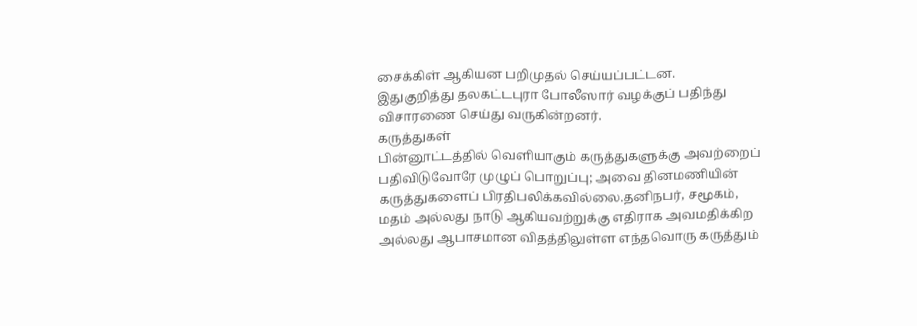சைக்கிள் ஆகியன பறிமுதல் செய்யப்பட்டன.
இதுகுறித்து தலகட்டபுரா போலீஸார் வழக்குப் பதிந்து விசாரணை செய்து வருகின்றனர்.
கருத்துகள்
பின்னூட்டத்தில் வெளியாகும் கருத்துகளுக்கு அவற்றைப் பதிவிடுவோரே முழுப் பொறுப்பு; அவை தினமணியின் கருத்துகளைப் பிரதிபலிக்கவில்லை.தனிநபர், சமூகம், மதம் அல்லது நாடு ஆகியவற்றுக்கு எதிராக அவமதிக்கிற அல்லது ஆபாசமான விதத்திலுள்ள எந்தவொரு கருத்தும்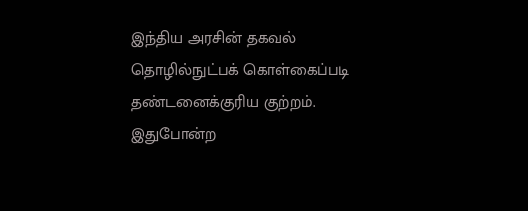இந்திய அரசின் தகவல் தொழில்நுட்பக் கொள்கைப்படி தண்டனைக்குரிய குற்றம். இதுபோன்ற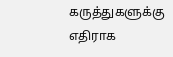கருத்துகளுக்கு எதிராக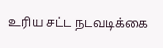உரிய சட்ட நடவடிக்கை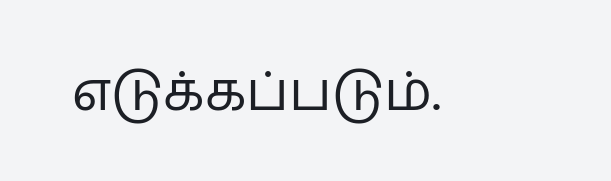எடுக்கப்படும்.